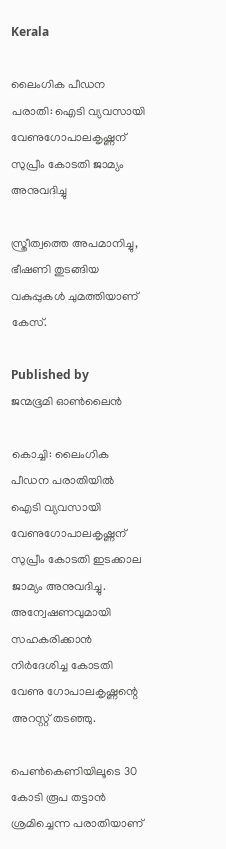Kerala

ലൈംഗിക പീഡന പരാതി: ഐടി വ്യവസായി വേണുഗോപാലകൃഷ്ണന് സുപ്രീം കോടതി ജാമ്യം അനുവദിച്ചു

സ്ത്രീത്വത്തെ അപമാനിച്ചു, ഭീഷണി തുടങ്ങിയ വകുപ്പുകള്‍ ചുമത്തിയാണ് കേസ്.

Published by
ജന്മഭൂമി ഓണ്‍ലൈന്‍

കൊച്ചി: ലൈംഗിക പീഡന പരാതിയില്‍ ഐടി വ്യവസായി വേണുഗോപാലകൃഷ്ണന് സുപ്രീം കോടതി ഇടക്കാല ജാമ്യം അനുവദിച്ചു. അന്വേഷണവുമായി സഹകരിക്കാന്‍ നിര്‍ദേശിച്ച കോടതി വേണു ഗോപാലകൃഷ്ണന്റെ അറസ്റ്റ് തടഞ്ഞു.

പെണ്‍കെണിയിലൂടെ 30 കോടി രൂപ തട്ടാന്‍ ശ്രമിച്ചെന്ന പരാതിയാണ്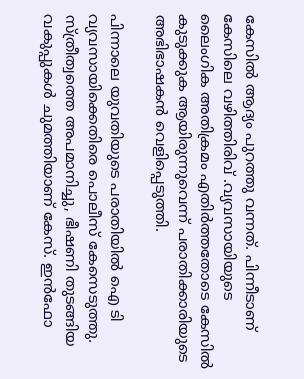കേസില്‍ ആദ്യം പുറത്തു വന്നത്. പിന്നീടാണ് കേസിലെ വഴിത്തിരിവ് .വ്യവസായിയുടെ ലൈംഗിക അതിക്രമം എതിര്‍ത്തതോടെ കേസില്‍ കുടുക്കുക ആയിരുന്നുവെന്ന് പരാതിക്കാരിയുടെ അഭിഭാഷകന്‍ വെളിപ്പെടുത്തി.

പിന്നാലെ യുവതിയുടെ പരാതിയില്‍ ഐ ടി വ്യവസായിക്കെതിരെ പൊലീസ് കേസെടുത്തു. സ്ത്രീത്വത്തെ അപമാനിച്ചു, ഭീഷണി തുടങ്ങിയ വകുപ്പുകള്‍ ചുമത്തിയാണ് കേസ്. ഇന്‍ഫോ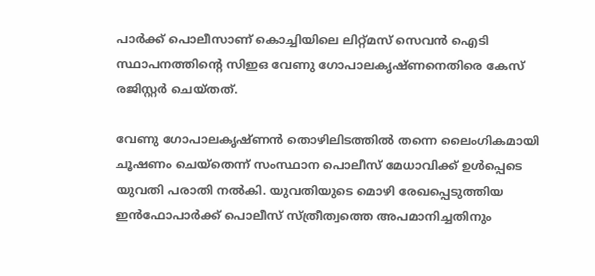പാര്‍ക്ക് പൊലീസാണ് കൊച്ചിയിലെ ലിറ്റ്മസ് സെവന്‍ ഐടി സ്ഥാപനത്തിന്റെ സിഇഒ വേണു ഗോപാലകൃഷ്ണനെതിരെ കേസ് രജിസ്റ്റര്‍ ചെയ്തത്.

വേണു ഗോപാലകൃഷ്ണന്‍ തൊഴിലിടത്തില്‍ തന്നെ ലൈംഗികമായി ചൂഷണം ചെയ്‌തെന്ന് സംസ്ഥാന പൊലീസ് മേധാവിക്ക് ഉള്‍പ്പെടെ യുവതി പരാതി നല്‍കി. യുവതിയുടെ മൊഴി രേഖപ്പെടുത്തിയ ഇന്‍ഫോപാര്‍ക്ക് പൊലീസ് സ്ത്രീത്വത്തെ അപമാനിച്ചതിനും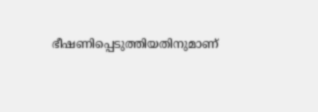ഭീഷണിപ്പെടുത്തിയതിനുമാണ്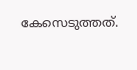കേസെടുത്തത്.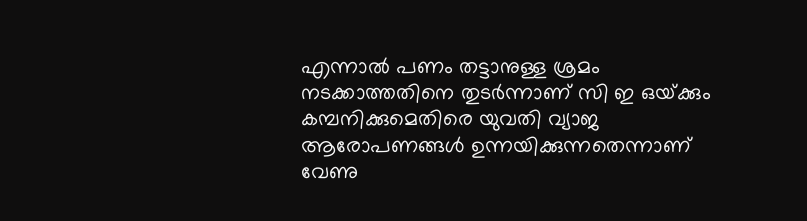എന്നാല്‍ പണം തട്ടാനുള്ള ശ്രമം നടക്കാത്തതിനെ തുടര്‍ന്നാണ് സി ഇ ഒയ്‌ക്കും കമ്പനിക്കുമെതിരെ യുവതി വ്യാജ ആരോപണങ്ങള്‍ ഉന്നയിക്കുന്നതെന്നാണ് വേണു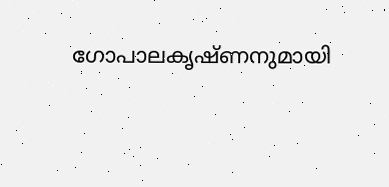ഗോപാലകൃഷ്ണനുമായി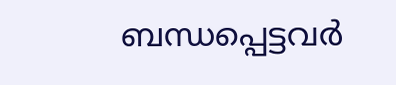ബന്ധപ്പെട്ടവര്‍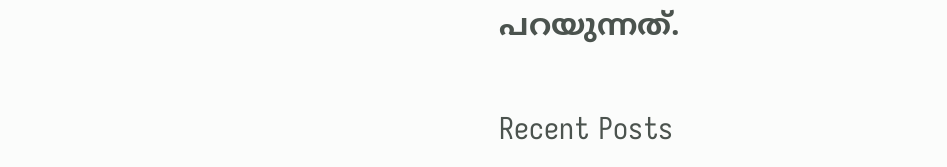പറയുന്നത്.

Recent Posts